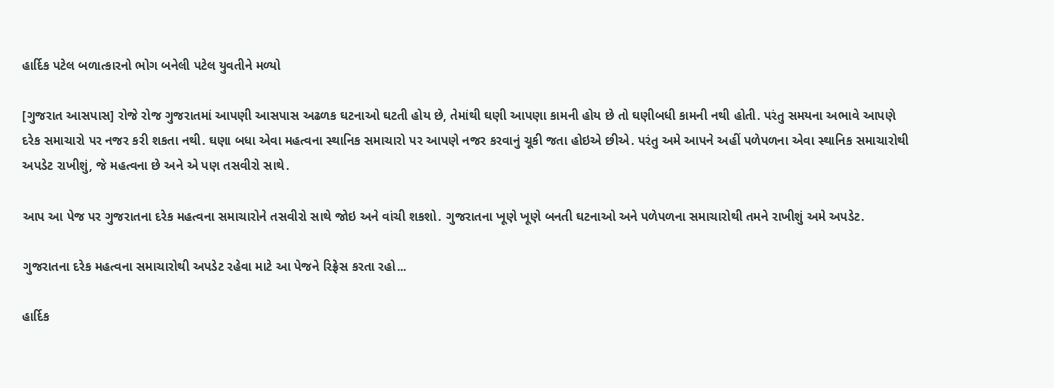હાર્દિક પટેલ બળાત્કારનો ભોગ બનેલી પટેલ યુવતીને મળ્યો

[ગુજરાત આસપાસ] રોજે રોજ ગુજરાતમાં આપણી આસપાસ અઢળક ઘટનાઓ ઘટતી હોય છે, તેમાંથી ઘણી આપણા કામની હોય છે તો ઘણીબધી કામની નથી હોતી. પરંતુ સમયના અભાવે આપણે દરેક સમાચારો પર નજર કરી શકતા નથી. ઘણા બધા એવા મહત્વના સ્થાનિક સમાચારો પર આપણે નજર કરવાનું ચૂકી જતા હોઇએ છીએ. પરંતુ અમે આપને અહીં પળેપળના એવા સ્થાનિક સમાચારોથી અપડેટ રાખીશું, જે મહત્વના છે અને એ પણ તસવીરો સાથે.

આપ આ પેજ પર ગુજરાતના દરેક મહત્વના સમાચારોને તસવીરો સાથે જોઇ અને વાંચી શકશો. ગુજરાતના ખૂણે ખૂણે બનતી ઘટનાઓ અને પળેપળના સમાચારોથી તમને રાખીશું અમે અપડેટ.

ગુજરાતના દરેક મહત્વના સમાચારોથી અપડેટ રહેવા માટે આ પેજને રિફ્રેસ કરતા રહો...

હાર્દિક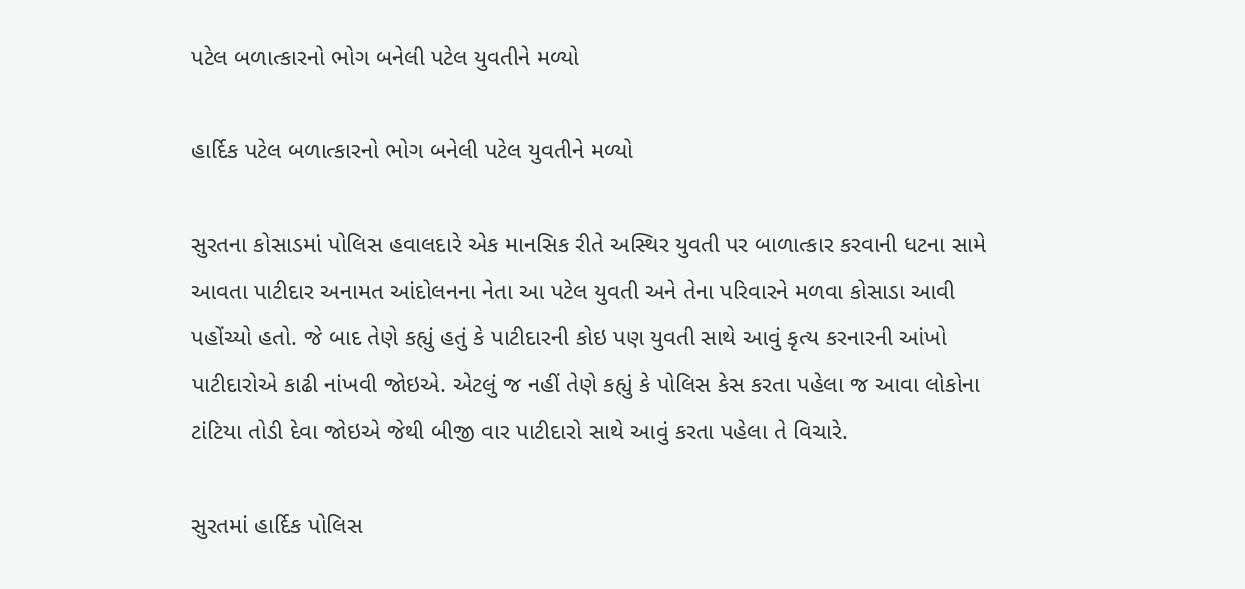પટેલ બળાત્કારનો ભોગ બનેલી પટેલ યુવતીને મળ્યો

હાર્દિક પટેલ બળાત્કારનો ભોગ બનેલી પટેલ યુવતીને મળ્યો

સુરતના કોસાડમાં પોલિસ હવાલદારે એક માનસિક રીતે અસ્થિર યુવતી પર બાળાત્કાર કરવાની ધટના સામે આવતા પાટીદાર અનામત આંદોલનના નેતા આ પટેલ યુવતી અને તેના પરિવારને મળવા કોસાડા આવી પહોંચ્યો હતો. જે બાદ તેણે કહ્યું હતું કે પાટીદારની કોઇ પણ યુવતી સાથે આવું કૃત્ય કરનારની આંખો પાટીદારોએ કાઢી નાંખવી જોઇએ. એટલું જ નહીં તેણે કહ્યું કે પોલિસ કેસ કરતા પહેલા જ આવા લોકોના ટાંટિયા તોડી દેવા જોઇએ જેથી બીજી વાર પાટીદારો સાથે આવું કરતા પહેલા તે વિચારે.

સુરતમાં હાર્દિક પોલિસ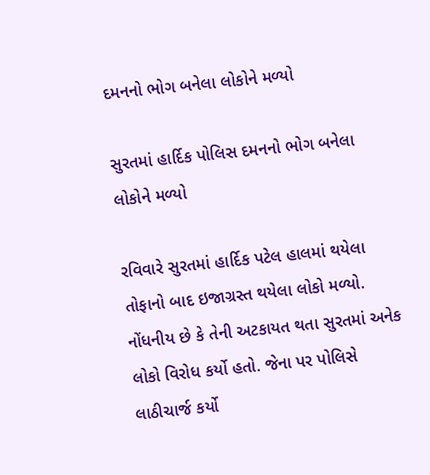દમનનો ભોગ બનેલા લોકોને મળ્યો

સુરતમાં હાર્દિક પોલિસ દમનનો ભોગ બનેલા લોકોને મળ્યો

રવિવારે સુરતમાં હાર્દિક પટેલ હાલમાં થયેલા તોફાનો બાદ ઇજાગ્રસ્ત થયેલા લોકો મળ્યો. નોંધનીય છે કે તેની અટકાયત થતા સુરતમાં અનેક લોકો વિરોધ કર્યો હતો. જેના પર પોલિસે લાઠીચાર્જ કર્યો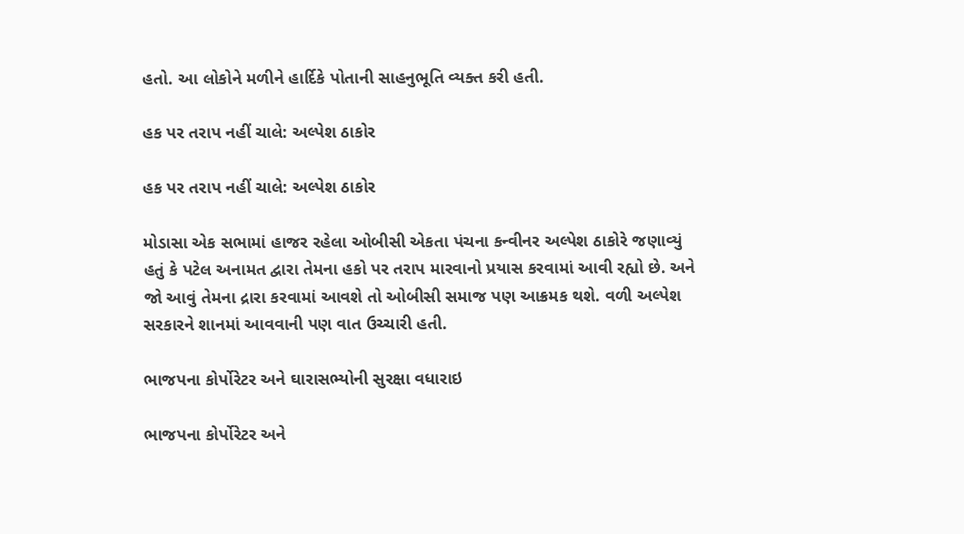હતો. આ લોકોને મળીને હાર્દિકે પોતાની સાહનુભૂતિ વ્યક્ત કરી હતી.

હક પર તરાપ નહીં ચાલે: અલ્પેશ ઠાકોર

હક પર તરાપ નહીં ચાલે: અલ્પેશ ઠાકોર

મોડાસા એક સભામાં હાજર રહેલા ઓબીસી એકતા પંચના કન્વીનર અલ્પેશ ઠાકોરે જણાવ્યું હતું કે પટેલ અનામત દ્વારા તેમના હકો પર તરાપ મારવાનો પ્રયાસ કરવામાં આવી રહ્યો છે. અને જો આવું તેમના દ્રારા કરવામાં આવશે તો ઓબીસી સમાજ પણ આક્રમક થશે. વળી અલ્પેશ સરકારને શાનમાં આવવાની પણ વાત ઉચ્ચારી હતી.

ભાજપના કોર્પોરેટર અને ઘારાસભ્યોની સુરક્ષા વધારાઇ

ભાજપના કોર્પોરેટર અને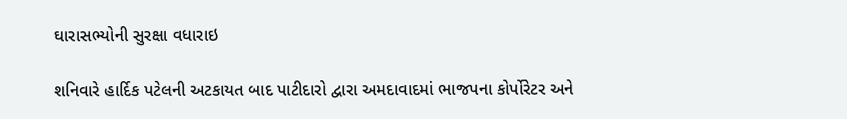ઘારાસભ્યોની સુરક્ષા વધારાઇ

શનિવારે હાર્દિક પટેલની અટકાયત બાદ પાટીદારો દ્વારા અમદાવાદમાં ભાજપના કોર્પોરેટર અને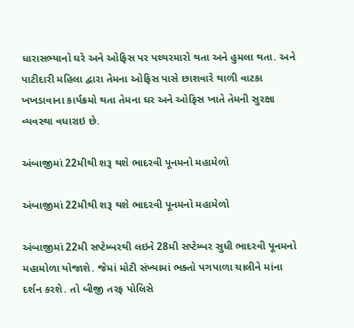ધારાસભ્યાનો ઘરે અને ઓફિસ પર પથ્થરમારો થતા અને હુમલા થતા. અને પાટીદારી મહિલા દ્વારા તેમના ઓફિસ પાસે છાશવારે થાળી વાટકા ખખડાવાના કાર્યક્રમો થતા તેમના ઘર અને ઓફિસ ખાતે તેમની સુરક્ષા વ્યવસ્થા વધારાઇ છે.

અંબાજીમાં 22મીથી શરૂ થશે ભાદરવી પૂનમનો મહામેળો

અંબાજીમાં 22મીથી શરૂ થશે ભાદરવી પૂનમનો મહામેળો

અંબાજીમાં 22મી સપ્ટેમ્બરથી લઇને 28મી સપ્ટેમ્બર સુધી ભાદરવી પૂનમનો મહામોળા યોજાશે. જેમાં મોટી સંખ્યામાં ભક્તો પગપાળા ચાલીને માંના દર્શન કરશે. તો બીજી તરફ પોલિસે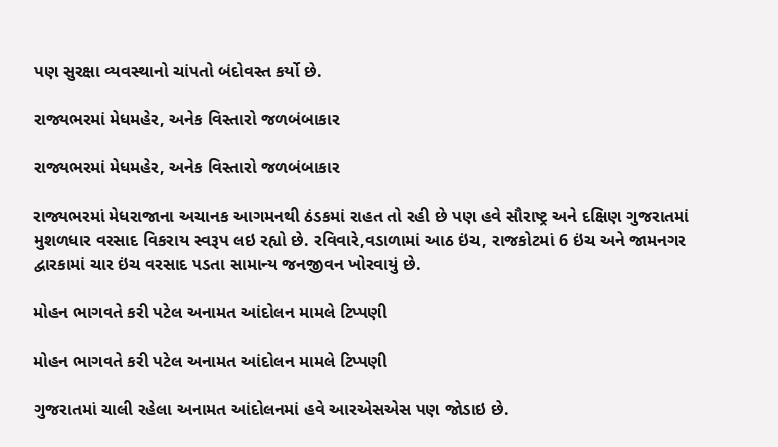પણ સુરક્ષા વ્યવસ્થાનો ચાંપતો બંદોવસ્ત કર્યો છે.

રાજ્યભરમાં મેધમહેર, અનેક વિસ્તારો જળબંબાકાર

રાજ્યભરમાં મેધમહેર, અનેક વિસ્તારો જળબંબાકાર

રાજ્યભરમાં મેધરાજાના અચાનક આગમનથી ઠંડકમાં રાહત તો રહી છે પણ હવે સૌરાષ્ટ્ર અને દક્ષિણ ગુજરાતમાં મુશળધાર વરસાદ વિકરાય સ્વરૂપ લઇ રહ્યો છે. રવિવારે,વડાળામાં આઠ ઇંચ, રાજકોટમાં 6 ઇંચ અને જામનગર દ્વારકામાં ચાર ઇંચ વરસાદ પડતા સામાન્ય જનજીવન ખોરવાયું છે.

મોહન ભાગવતે કરી પટેલ અનામત આંદોલન મામલે ટિપ્પણી

મોહન ભાગવતે કરી પટેલ અનામત આંદોલન મામલે ટિપ્પણી

ગુજરાતમાં ચાલી રહેલા અનામત આંદોલનમાં હવે આરએસએસ પણ જોડાઇ છે.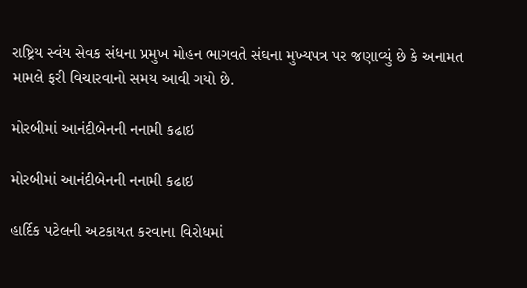રાષ્ટ્રિય સ્વંય સેવક સંધના પ્રમુખ મોહન ભાગવતે સંઘના મુખ્યપત્ર પર જણાવ્યું છે કે અનામત મામલે ફરી વિચારવાનો સમય આવી ગયો છે.

મોરબીમાં આનંદીબેનની નનામી કઢાઇ

મોરબીમાં આનંદીબેનની નનામી કઢાઇ

હાર્દિક પટેલની અટકાયત કરવાના વિરોધમાં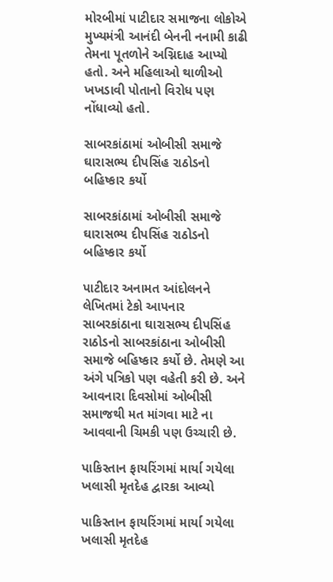મોરબીમાં પાટીદાર સમાજના લોકોએ મુખ્યમંત્રી આનંદી બેનની નનામી કાઢી તેમના પૂતળોને અગ્નિદાહ આપ્યો હતો. અને મહિલાઓ થાળીઓ ખખડાવી પોતાનો વિરોધ પણ નોંધાવ્યો હતો.

સાબરકાંઠામાં ઓબીસી સમાજે ઘારાસભ્ય દીપસિંહ રાઠોડનો બહિષ્કાર કર્યો

સાબરકાંઠામાં ઓબીસી સમાજે ઘારાસભ્ય દીપસિંહ રાઠોડનો બહિષ્કાર કર્યો

પાટીદાર અનામત આંદોલનને લેખિતમાં ટેકો આપનાર સાબરકાંઠાના ઘારાસભ્ય દીપસિંહ રાઠોડનો સાબરકાંઠાના ઓબીસી સમાજે બહિષ્કાર કર્યો છે. તેમણે આ અંગે પત્રિકો પણ વહેતી કરી છે. અને આવનારા દિવસોમાં ઓબીસી સમાજથી મત માંગવા માટે ના આવવાની ચિમકી પણ ઉચ્ચારી છે.

પાકિસ્તાન ફાયરિંગમાં માર્યા ગયેલા ખલાસી મૃતદેહ દ્વારકા આવ્યો

પાકિસ્તાન ફાયરિંગમાં માર્યા ગયેલા ખલાસી મૃતદેહ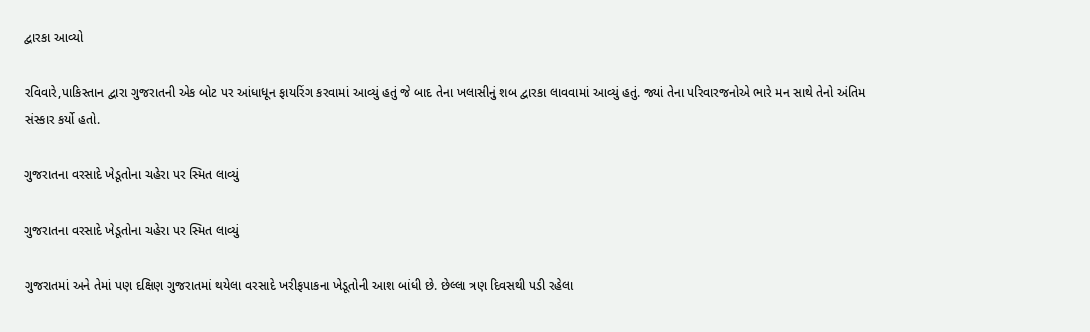દ્વારકા આવ્યો

રવિવારે,પાકિસ્તાન દ્વારા ગુજરાતની એક બોટ પર આંધાધૂન ફાયરિંગ કરવામાં આવ્યું હતું જે બાદ તેના ખલાસીનું શબ દ્વારકા લાવવામાં આવ્યું હતું. જ્યાં તેના પરિવારજનોએ ભારે મન સાથે તેનો અંતિમ સંસ્કાર કર્યો હતો.

ગુજરાતના વરસાદે ખેડૂતોના ચહેરા પર સ્મિત લાવ્યું

ગુજરાતના વરસાદે ખેડૂતોના ચહેરા પર સ્મિત લાવ્યું

ગુજરાતમાં અને તેમાં પણ દક્ષિણ ગુજરાતમાં થયેલા વરસાદે ખરીફપાકના ખેડૂતોની આશ બાંધી છે. છેલ્લા ત્રણ દિવસથી પડી રહેલા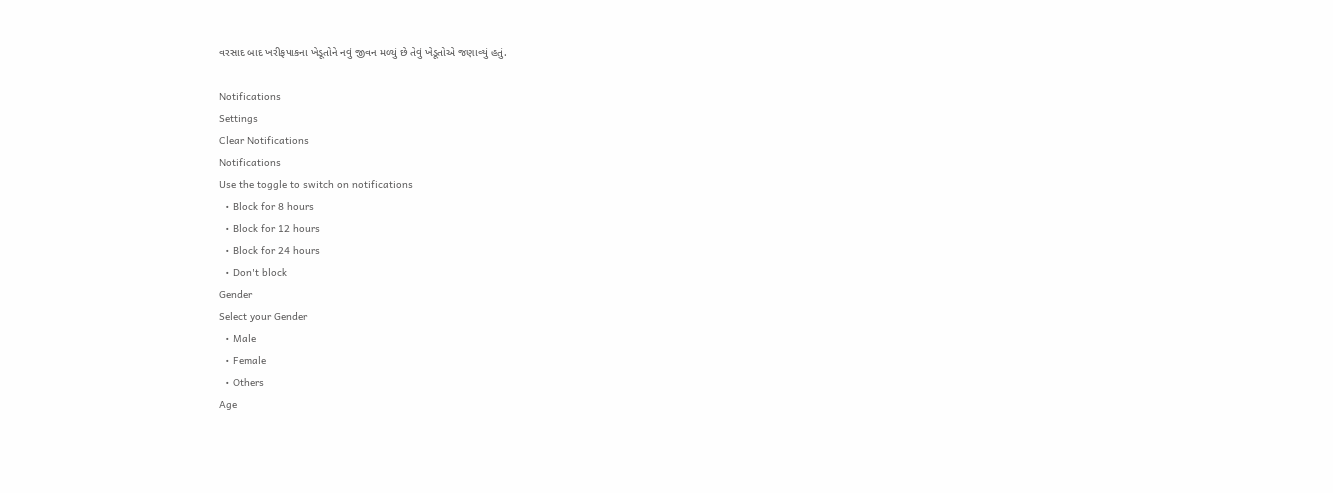વરસાદ બાદ ખરીફપાકના ખેડૂતોને નવું જીવન મળ્યું છે તેવું ખેડૂતોએ જણાવ્યું હતું.

Notifications
Settings
Clear Notifications
Notifications
Use the toggle to switch on notifications
  • Block for 8 hours
  • Block for 12 hours
  • Block for 24 hours
  • Don't block
Gender
Select your Gender
  • Male
  • Female
  • Others
Age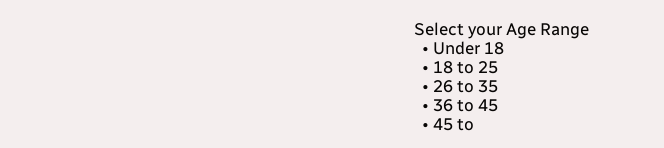Select your Age Range
  • Under 18
  • 18 to 25
  • 26 to 35
  • 36 to 45
  • 45 to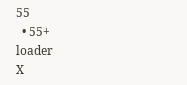55
  • 55+
loader
X